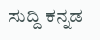ಸುದ್ದಿ ಕನ್ನಡ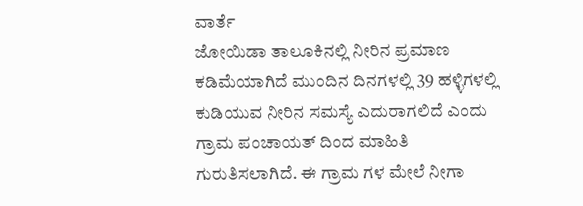ವಾರ್ತೆ
ಜೋಯಿಡಾ ತಾಲೂಕಿನಲ್ಲಿ ನೀರಿನ ಪ್ರಮಾಣ ಕಡಿಮೆಯಾಗಿದೆ ಮುಂದಿನ ದಿನಗಳಲ್ಲಿ 39 ಹಳ್ಳಿಗಳಲ್ಲಿ ಕುಡಿಯುವ ನೀರಿನ ಸಮಸ್ಯೆ ಎದುರಾಗಲಿದೆ ಎಂದು ಗ್ರಾಮ ಪಂಚಾಯತ್ ದಿಂದ ಮಾಹಿತಿ ಗುರುತಿಸಲಾಗಿದೆ. ಈ ಗ್ರಾಮ ಗಳ ಮೇಲೆ ನೀಗಾ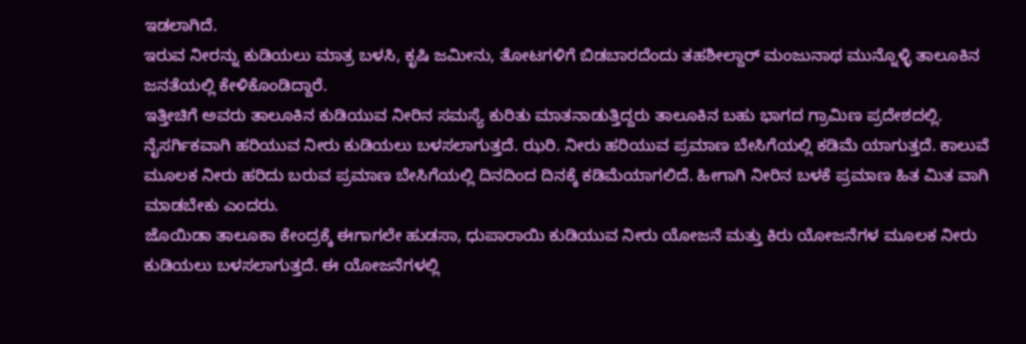ಇಡಲಾಗಿದೆ.
ಇರುವ ನೀರನ್ನು ಕುಡಿಯಲು ಮಾತ್ರ ಬಳಸಿ, ಕೃಷಿ ಜಮೀನು, ತೋಟಗಳಿಗೆ ಬಿಡಬಾರದೆಂದು ತಹಶೀಲ್ದಾರ್ ಮಂಜುನಾಥ ಮುನ್ನೊಳ್ಳಿ ತಾಲೂಕಿನ ಜನತೆಯಲ್ಲಿ ಕೇಳಿಕೊಂಡಿದ್ದಾರೆ.
ಇತ್ತೀಚಿಗೆ ಅವರು ತಾಲೂಕಿನ ಕುಡಿಯುವ ನೀರಿನ ಸಮಸ್ಯೆ ಕುರಿತು ಮಾತನಾಡುತ್ತಿದ್ದರು ತಾಲೂಕಿನ ಬಹು ಭಾಗದ ಗ್ರಾಮಿಣ ಪ್ರದೇಶದಲ್ಲಿ. ನೈಸರ್ಗಿಕವಾಗಿ ಹರಿಯುವ ನೀರು ಕುಡಿಯಲು ಬಳಸಲಾಗುತ್ತದೆ. ಝರಿ. ನೀರು ಹರಿಯುವ ಪ್ರಮಾಣ ಬೇಸಿಗೆಯಲ್ಲಿ ಕಡಿಮೆ ಯಾಗುತ್ತದೆ. ಕಾಲುವೆ ಮೂಲಕ ನೀರು ಹರಿದು ಬರುವ ಪ್ರಮಾಣ ಬೇಸಿಗೆಯಲ್ಲಿ ದಿನದಿಂದ ದಿನಕ್ಕೆ ಕಡಿಮೆಯಾಗಲಿದೆ. ಹೀಗಾಗಿ ನೀರಿನ ಬಳಕೆ ಪ್ರಮಾಣ ಹಿತ ಮಿತ ವಾಗಿ ಮಾಡಬೇಕು ಎಂದರು.
ಜೊಯಿಡಾ ತಾಲೂಕಾ ಕೇಂದ್ರಕ್ಕೆ ಈಗಾಗಲೇ ಹುಡಸಾ, ಧುಪಾರಾಯಿ ಕುಡಿಯುವ ನೀರು ಯೋಜನೆ ಮತ್ತು ಕಿರು ಯೋಜನೆಗಳ ಮೂಲಕ ನೀರು ಕುಡಿಯಲು ಬಳಸಲಾಗುತ್ತದೆ. ಈ ಯೋಜನೆಗಳಲ್ಲಿ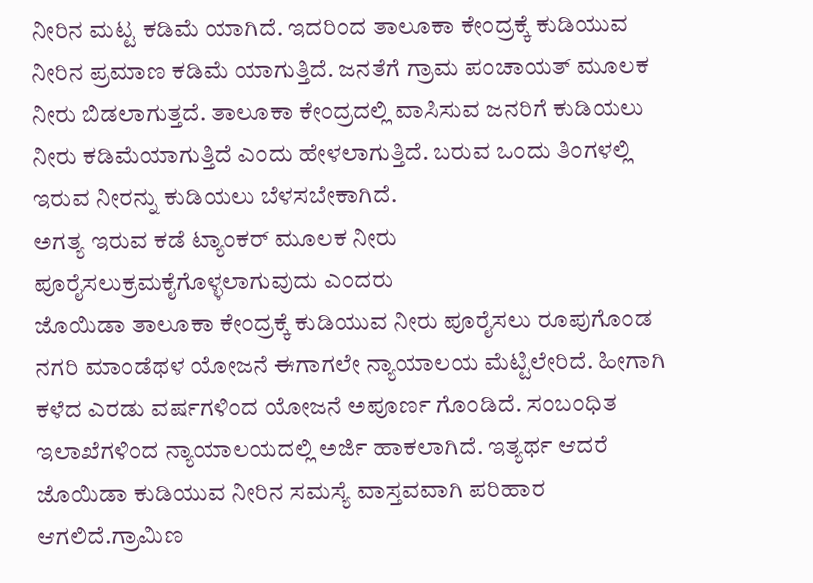ನೀರಿನ ಮಟ್ಟ ಕಡಿಮೆ ಯಾಗಿದೆ. ಇದರಿಂದ ತಾಲೂಕಾ ಕೇಂದ್ರಕ್ಕೆ ಕುಡಿಯುವ ನೀರಿನ ಪ್ರಮಾಣ ಕಡಿಮೆ ಯಾಗುತ್ತಿದೆ. ಜನತೆಗೆ ಗ್ರಾಮ ಪಂಚಾಯತ್ ಮೂಲಕ ನೀರು ಬಿಡಲಾಗುತ್ತದೆ. ತಾಲೂಕಾ ಕೇಂದ್ರದಲ್ಲಿ ವಾಸಿಸುವ ಜನರಿಗೆ ಕುಡಿಯಲು ನೀರು ಕಡಿಮೆಯಾಗುತ್ತಿದೆ ಎಂದು ಹೇಳಲಾಗುತ್ತಿದೆ. ಬರುವ ಒಂದು ತಿಂಗಳಲ್ಲಿ ಇರುವ ನೀರನ್ನು ಕುಡಿಯಲು ಬೆಳಸಬೇಕಾಗಿದೆ.
ಅಗತ್ಯ ಇರುವ ಕಡೆ ಟ್ಯಾಂಕರ್ ಮೂಲಕ ನೀರು ಪೂರೈಸಲುಕ್ರಮಕೈಗೊಳ್ಳಲಾಗುವುದು ಎಂದರು
ಜೊಯಿಡಾ ತಾಲೂಕಾ ಕೇಂದ್ರಕ್ಕೆ ಕುಡಿಯುವ ನೀರು ಪೂರೈಸಲು ರೂಪುಗೊಂಡ ನಗರಿ ಮಾಂಡೆಥಳ ಯೋಜನೆ ಈಗಾಗಲೇ ನ್ಯಾಯಾಲಯ ಮೆಟ್ಟಿಲೇರಿದೆ. ಹೀಗಾಗಿ ಕಳೆದ ಎರಡು ವರ್ಷಗಳಿಂದ ಯೋಜನೆ ಅಪೂರ್ಣ ಗೊಂಡಿದೆ. ಸಂಬಂಧಿತ ಇಲಾಖೆಗಳಿಂದ ನ್ಯಾಯಾಲಯದಲ್ಲಿ ಅರ್ಜಿ ಹಾಕಲಾಗಿದೆ. ಇತ್ಯರ್ಥ ಆದರೆ ಜೊಯಿಡಾ ಕುಡಿಯುವ ನೀರಿನ ಸಮಸ್ಯೆ ವಾಸ್ತವವಾಗಿ ಪರಿಹಾರ ಆಗಲಿದೆ.ಗ್ರಾಮಿಣ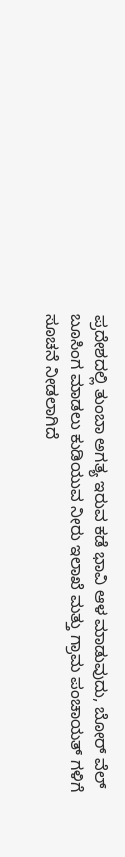ಪ್ರದೇಶದಲ್ಲಿ ತುಂಬಾ ಅಗತ್ಯ ಇರುವ ಕಡೆ ಭಾವಿ ಆಳ ಮಾಡುವುದು, ಬೋರ್ ವೆಲ್ ಬೂಸಿಂಗ ಮಾಡಲು ಕುಡಿಯುವ ನೀರು ಇಲಾಖೆ ಮತ್ತು ಗ್ರಾಮ ಪಂಚಾಯತ್ ಗಳಿಗೆ ಸೂಚನೆ ನೀಡಲಾಗಿದೆ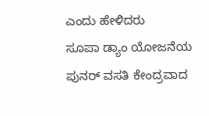ಎಂದು ಹೇಳಿದರು
ಸೂಪಾ ಡ್ಯಾಂ ಯೋಜನೆಯ ಪುನರ್ ವಸತಿ ಕೇಂದ್ರವಾದ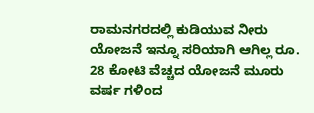ರಾಮನಗರದಲ್ಲಿ ಕುಡಿಯುವ ನೀರು ಯೋಜನೆ ಇನ್ನೂ ಸರಿಯಾಗಿ ಆಗಿಲ್ಲ ರೂ. 28 ಕೋಟಿ ವೆಚ್ಚದ ಯೋಜನೆ ಮೂರು ವರ್ಷ ಗಳಿಂದ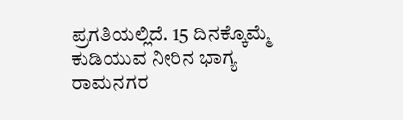ಪ್ರಗತಿಯಲ್ಲಿದೆ. 15 ದಿನಕ್ಕೊಮ್ಮೆ ಕುಡಿಯುವ ನೀರಿನ ಭಾಗ್ಯ ರಾಮನಗರ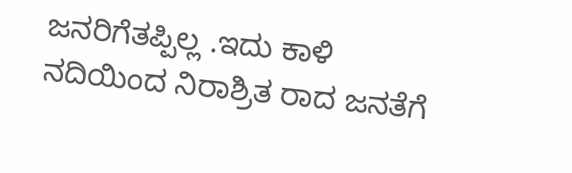ಜನರಿಗೆತಪ್ಪಿಲ್ಲ .ಇದು ಕಾಳಿ ನದಿಯಿಂದ ನಿರಾಶ್ರಿತ ರಾದ ಜನತೆಗೆ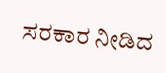ಸರಕಾರ ನೀಡಿದ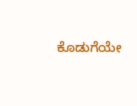ಕೊಡುಗೆಯೇ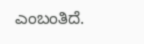ಎಂಬಂತಿದೆ.